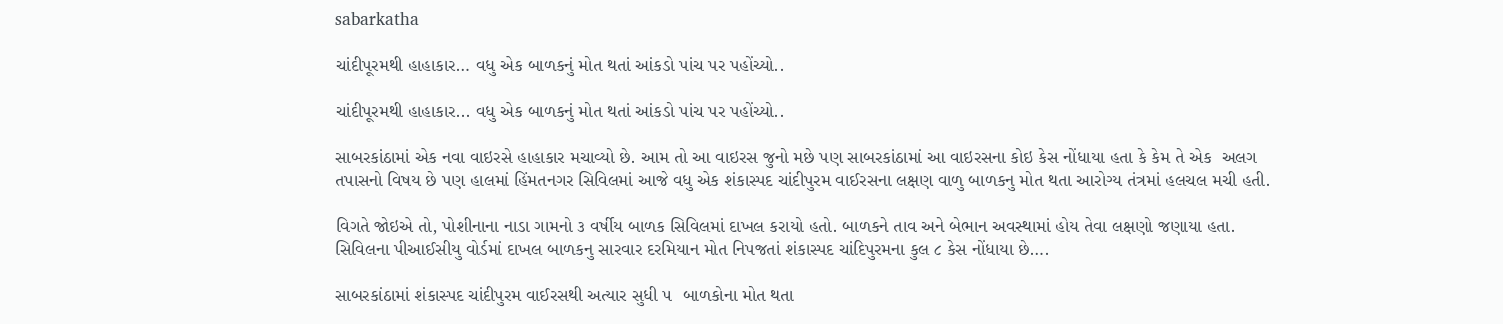sabarkatha

ચાંદીપૂરમથી હાહાકાર… વધુ એક બાળકનું મોત થતાં આંકડો પાંચ પર પહોંચ્યો..

ચાંદીપૂરમથી હાહાકાર... વધુ એક બાળકનું મોત થતાં આંકડો પાંચ પર પહોંચ્યો..

સાબરકાંઠામાં એક નવા વાઇરસે હાહાકાર મચાવ્યો છે. આમ તો આ વાઇરસ જુનો મછે પણ સાબરકાંઠામાં આ વાઇરસના કોઇ કેસ નોંધાયા હતા કે કેમ તે એક  અલગ તપાસનો વિષય છે પણ હાલમાં હિંમતનગર સિવિલમાં આજે વધુ એક શંકાસ્પદ ચાંદીપુરમ વાઈરસના લક્ષણ વાળુ બાળકનુ મોત થતા આરોગ્ય તંત્રમાં હલચલ મચી હતી.

વિગતે જોઇએ તો, પોશીનાના નાડા ગામનો ૩ વર્ષીય બાળક સિવિલમાં દાખલ કરાયો હતો. બાળકને તાવ અને બેભાન અવસ્થામાં હોય તેવા લક્ષણો જણાયા હતા. સિવિલના પીઆઈસીયુ વોર્ડમાં દાખલ બાળકનુ સારવાર દરમિયાન મોત નિપજતાં શંકાસ્પદ ચાંદિપુરમના કુલ ૮ કેસ નોંધાયા છે….

સાબરકાંઠામાં શંકાસ્પદ ચાંદીપુરમ વાઈરસથી અત્યાર સુધી ૫  બાળકોના મોત થતા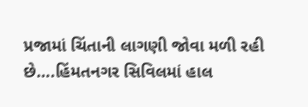પ્રજામાં ચિંતાની લાગણી જોવા મળી રહી છે….હિંમતનગર સિવિલમાં હાલ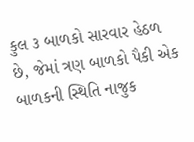કુલ ૩ બાળકો સારવાર હેઠળ છે, જેમાં ત્રણ બાળકો પૈકી એક બાળકની સ્થિતિ નાજુક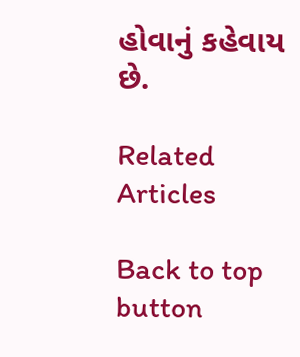હોવાનું કહેવાય છે.

Related Articles

Back to top button